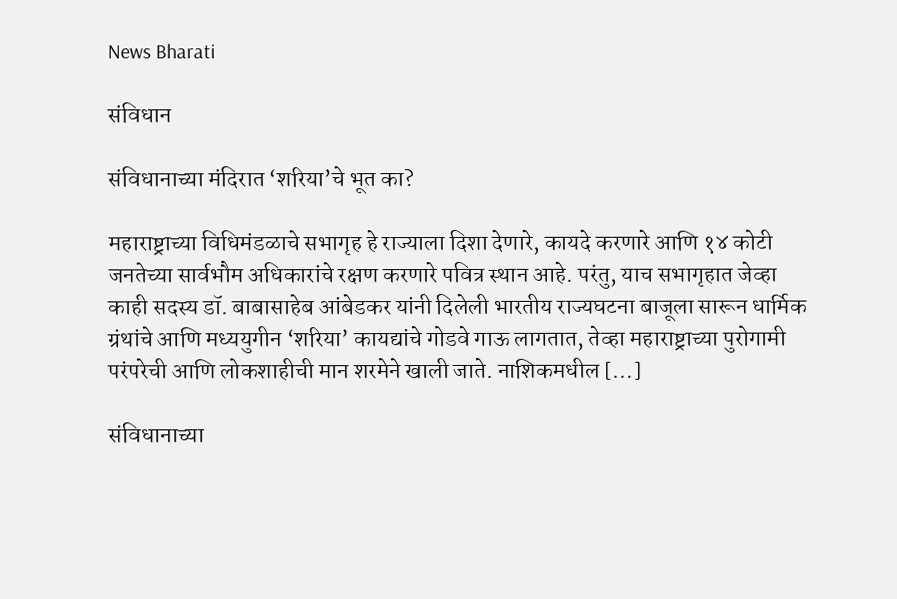News Bharati

संविधान

संविधानाच्या मंदिरात ‘शरिया’चे भूत का?

महाराष्ट्राच्या विधिमंडळाचे सभागृह हे राज्याला दिशा देणारे, कायदे करणारे आणि १४ कोटी जनतेच्या सार्वभौम अधिकारांचे रक्षण करणारे पवित्र स्थान आहे. परंतु, याच सभागृहात जेव्हा काही सदस्य डॉ. बाबासाहेब आंबेडकर यांनी दिलेली भारतीय राज्यघटना बाजूला सारून धार्मिक ग्रंथांचे आणि मध्ययुगीन ‘शरिया’ कायद्यांचे गोडवे गाऊ लागतात, तेव्हा महाराष्ट्राच्या पुरोगामी परंपरेची आणि लोकशाहीची मान शरमेने खाली जाते. नाशिकमधील […]

संविधानाच्या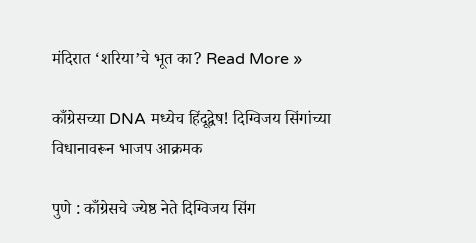मंदिरात ‘शरिया’चे भूत का? Read More »

काँग्रेसच्या DNA मध्येच हिंदूद्वेष! दिग्विजय सिंगांच्या विधानावरून भाजप आक्रमक

पुणे : काँग्रेसचे ज्येष्ठ नेते दिग्विजय सिंग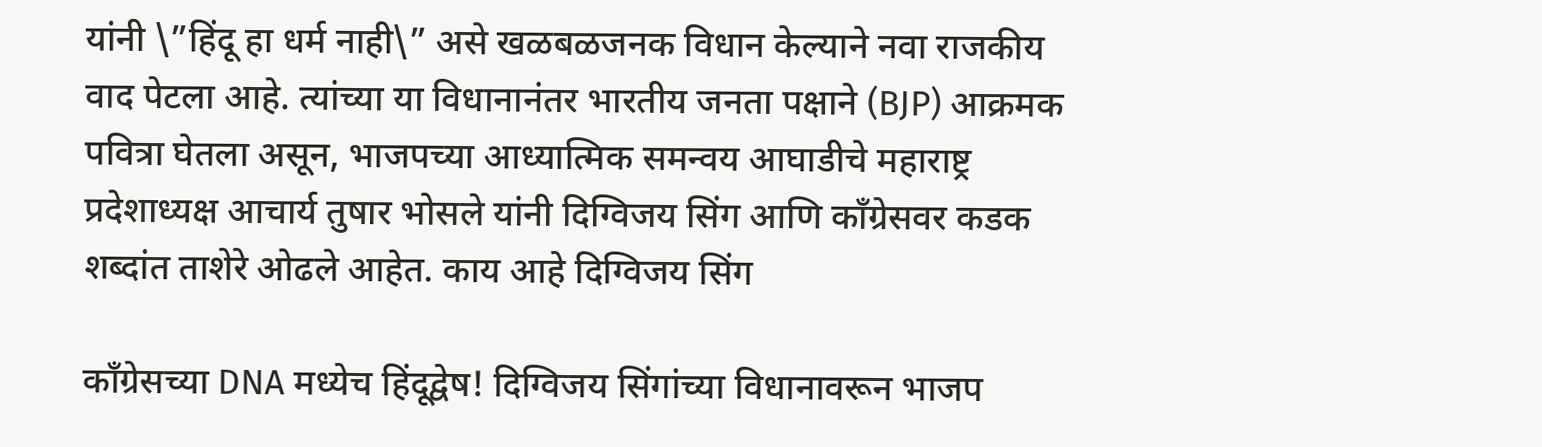यांनी \”हिंदू हा धर्म नाही\” असे खळबळजनक विधान केल्याने नवा राजकीय वाद पेटला आहे. त्यांच्या या विधानानंतर भारतीय जनता पक्षाने (BJP) आक्रमक पवित्रा घेतला असून, भाजपच्या आध्यात्मिक समन्वय आघाडीचे महाराष्ट्र प्रदेशाध्यक्ष आचार्य तुषार भोसले यांनी दिग्विजय सिंग आणि काँग्रेसवर कडक शब्दांत ताशेरे ओढले आहेत. काय आहे दिग्विजय सिंग

काँग्रेसच्या DNA मध्येच हिंदूद्वेष! दिग्विजय सिंगांच्या विधानावरून भाजप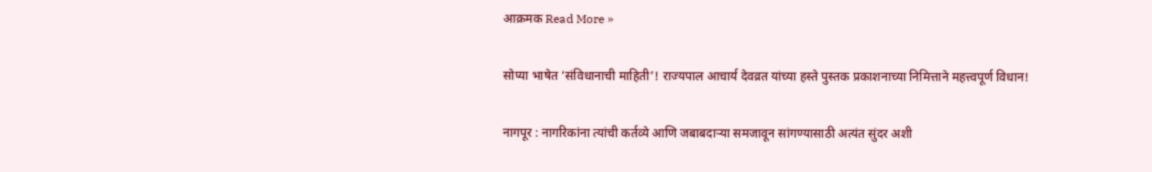आक्रमक Read More »

सोप्या भाषेत ‘संविधानाची माहिती’! राज्यपाल आचार्य देवव्रत यांच्या हस्ते पुस्तक प्रकाशनाच्या निमित्ताने महत्त्वपूर्ण विधान!

नागपूर : नागरिकांना त्यांची कर्तव्ये आणि जबाबदाऱ्या समजावून सांगण्यासाठी अत्यंत सुंदर अशी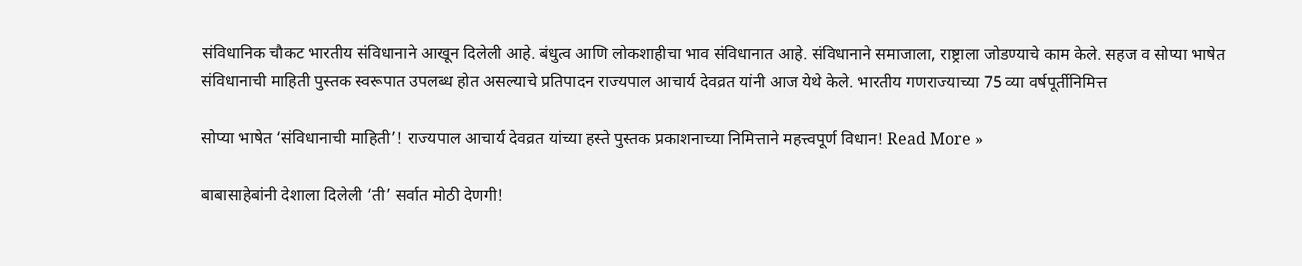संविधानिक चौकट भारतीय संविधानाने आखून दिलेली आहे. बंधुत्व आणि लोकशाहीचा भाव संविधानात आहे. संविधानाने समाजाला, राष्ट्राला जोडण्याचे काम केले. सहज व सोप्या भाषेत संविधानाची माहिती पुस्तक स्वरूपात उपलब्ध होत असल्याचे प्रतिपादन राज्यपाल आचार्य देवव्रत यांनी आज येथे केले. भारतीय गणराज्याच्या 75 व्या वर्षपूर्तीनिमित्त

सोप्या भाषेत ‘संविधानाची माहिती’! राज्यपाल आचार्य देवव्रत यांच्या हस्ते पुस्तक प्रकाशनाच्या निमित्ताने महत्त्वपूर्ण विधान! Read More »

बाबासाहेबांनी देशाला दिलेली ‘ती’ सर्वात मोठी देणगी!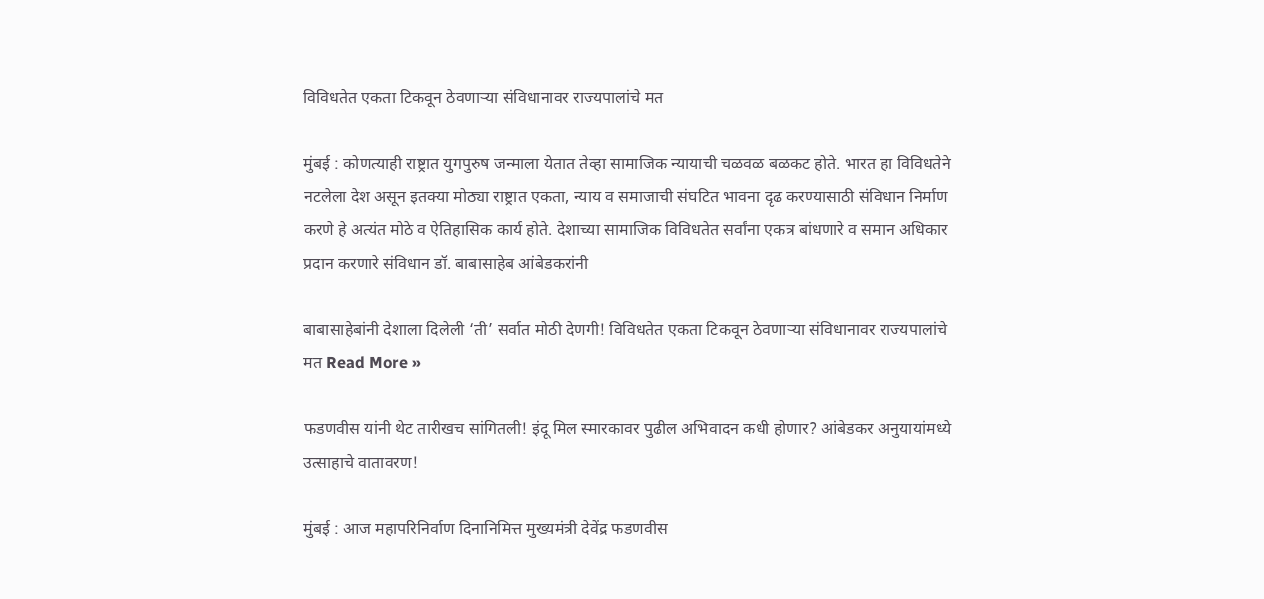विविधतेत एकता टिकवून ठेवणाऱ्या संविधानावर राज्यपालांचे मत

मुंबई : कोणत्याही राष्ट्रात युगपुरुष जन्माला येतात तेव्हा सामाजिक न्यायाची चळवळ बळकट होते. भारत हा विविधतेने नटलेला देश असून इतक्या मोठ्या राष्ट्रात एकता, न्याय व समाजाची संघटित भावना दृढ करण्यासाठी संविधान निर्माण करणे हे अत्यंत मोठे व ऐतिहासिक कार्य होते. देशाच्या सामाजिक विविधतेत सर्वांना एकत्र बांधणारे व समान अधिकार प्रदान करणारे संविधान डॉ. बाबासाहेब आंबेडकरांनी

बाबासाहेबांनी देशाला दिलेली ‘ती’ सर्वात मोठी देणगी! विविधतेत एकता टिकवून ठेवणाऱ्या संविधानावर राज्यपालांचे मत Read More »

फडणवीस यांनी थेट तारीखच सांगितली! इंदू मिल स्मारकावर पुढील अभिवादन कधी होणार? आंबेडकर अनुयायांमध्ये उत्साहाचे वातावरण!

मुंबई : आज महापरिनिर्वाण दिनानिमित्त मुख्यमंत्री देवेंद्र फडणवीस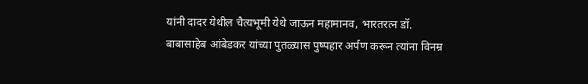यांनी दादर येथील चैत्यभूमी येथे जाऊन महामानव, भारतरत्न डॉ. बाबासाहेब आंबेडकर यांच्या पुतळ्यास पुष्पहार अर्पण करून त्यांना विनम्र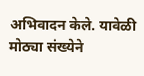अभिवादन केले. यावेळी मोठ्या संख्येने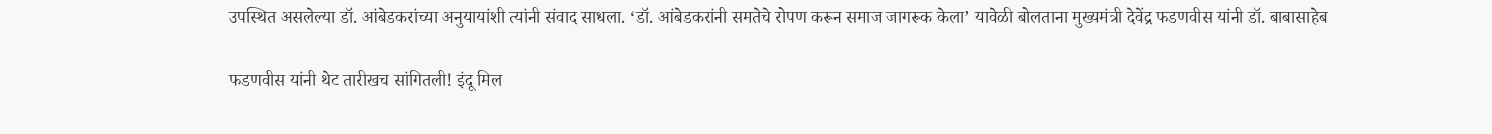उपस्थित असलेल्या डॉ. आंबेडकरांच्या अनुयायांशी त्यांनी संवाद साधला. ‘डॉ. आंबेडकरांनी समतेचे रोपण करून समाज जागरूक केला’ यावेळी बोलताना मुख्यमंत्री देवेंद्र फडणवीस यांनी डॉ. बाबासाहेब

फडणवीस यांनी थेट तारीखच सांगितली! इंदू मिल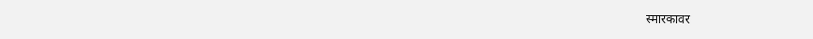स्मारकावर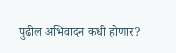पुढील अभिवादन कधी होणार?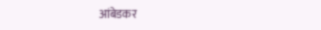आंबेडकर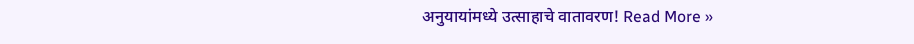अनुयायांमध्ये उत्साहाचे वातावरण! Read More »